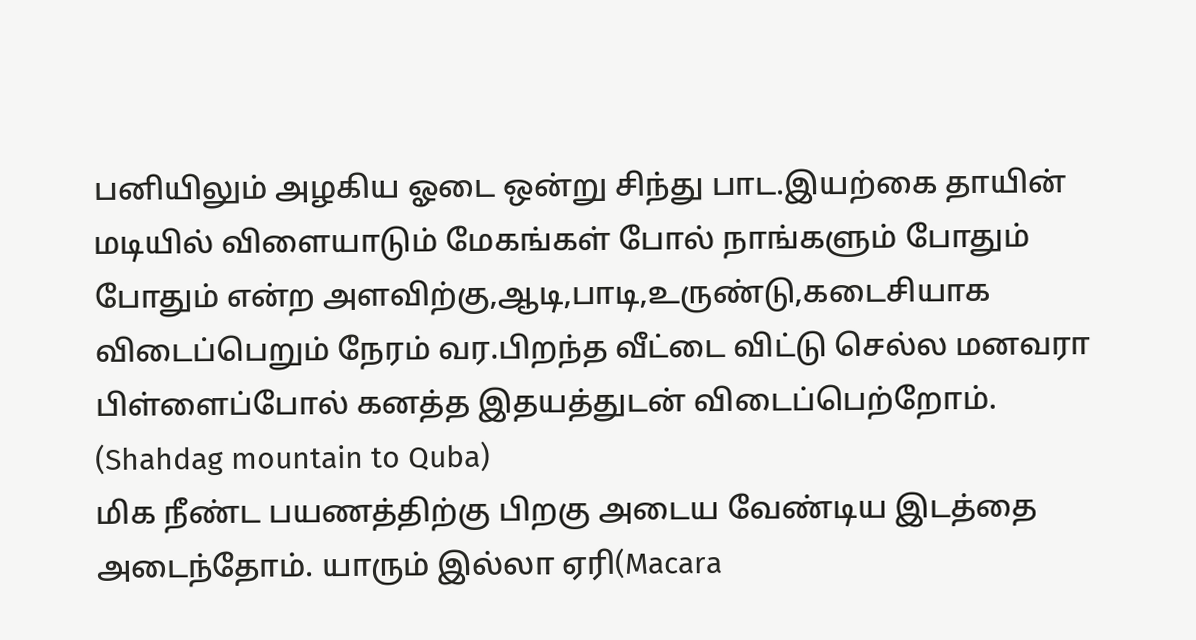பனியிலும் அழகிய ஓடை ஒன்று சிந்து பாட.இயற்கை தாயின் மடியில் விளையாடும் மேகங்கள் போல் நாங்களும் போதும் போதும் என்ற அளவிற்கு,ஆடி,பாடி,உருண்டு,கடைசியாக விடைப்பெறும் நேரம் வர.பிறந்த வீட்டை விட்டு செல்ல மனவரா பிள்ளைப்போல் கனத்த இதயத்துடன் விடைப்பெற்றோம்.
(Shahdag mountain to Quba)
மிக நீண்ட பயணத்திற்கு பிறகு அடைய வேண்டிய இடத்தை அடைந்தோம். யாரும் இல்லா ஏரி(Macara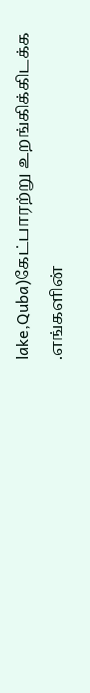lake,Quba)கேட்பாரற்று உறங்கிக்கிடக்க .எங்களின்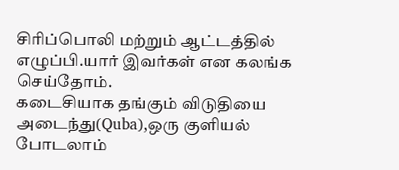சிரிப்பொலி மற்றும் ஆட்டத்தில் எழுப்பி.யார் இவர்கள் என கலங்க செய்தோம்.
கடைசியாக தங்கும் விடுதியை அடைந்து(Quba),ஒரு குளியல் போடலாம்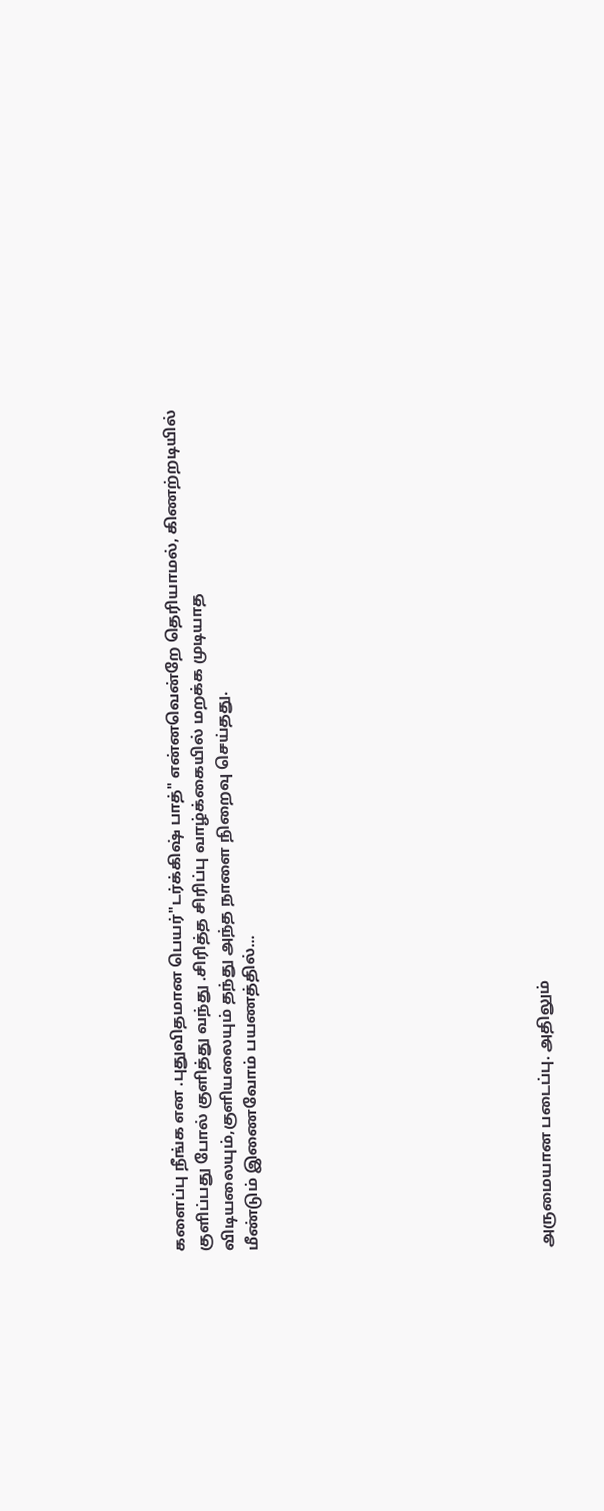களைப்பு நீங்க என .புதுவிதமான பெயர்"டர்க்கிஷ் பாத்" என்னவென்றே தெரியாமல், கிணற்றடியில் குளிப்பது போல் குளித்து வந்து .சிரித்த சிரிப்பு வாழ்க்கையில் மறக்க முடியாத விடியலையும்,குளியலையும் தந்து அந்த நாளை நிறைவு செய்தது.
மீண்டும் இணைவோம் பயணத்தில்...











அருமையான படைப்பு. அதிலும்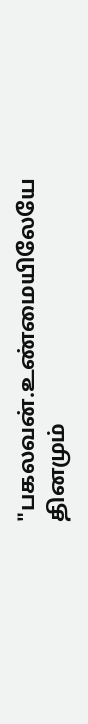"பகலவன்.உண்மையிலேயே தினமும்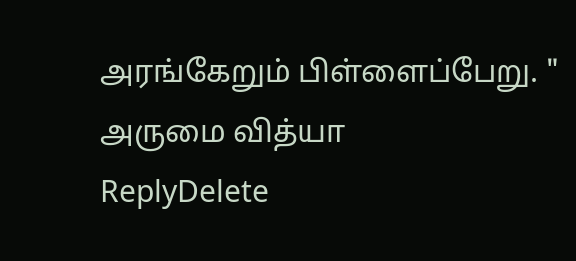அரங்கேறும் பிள்ளைப்பேறு. " அருமை வித்யா
ReplyDelete